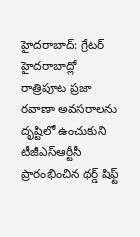హైదరాబాద్: గ్రేటర్ హైదరాబాద్లో రాత్రిపూట ప్రజా రవాణా అవసరాలను దృష్టిలో ఉంచుకుని టీజీఎస్ఆర్టీసీ ప్రారంభించిన థర్డ్ షిఫ్ట్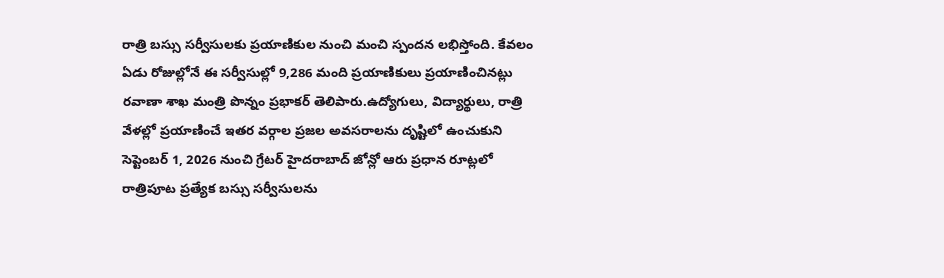రాత్రి బస్సు సర్వీసులకు ప్రయాణికుల నుంచి మంచి స్పందన లభిస్తోంది. కేవలం ఏడు రోజుల్లోనే ఈ సర్వీసుల్లో 9,286 మంది ప్రయాణికులు ప్రయాణించినట్లు రవాణా శాఖ మంత్రి పొన్నం ప్రభాకర్ తెలిపారు.ఉద్యోగులు, విద్యార్థులు, రాత్రి వేళల్లో ప్రయాణించే ఇతర వర్గాల ప్రజల అవసరాలను దృష్టిలో ఉంచుకుని సెప్టెంబర్ 1, 2026 నుంచి గ్రేటర్ హైదరాబాద్ జోన్లో ఆరు ప్రధాన రూట్లలో రాత్రిపూట ప్రత్యేక బస్సు సర్వీసులను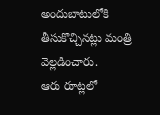అందుబాటులోకి తీసుకొచ్చినట్లు మంత్రి వెల్లడించారు.
ఆరు రూట్లలో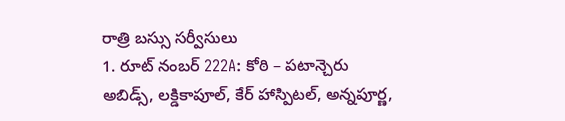రాత్రి బస్సు సర్వీసులు
1. రూట్ నంబర్ 222A: కోఠి – పటాన్చెరు
అబిడ్స్, లక్డికాపూల్, కేర్ హాస్పిటల్, అన్నపూర్ణ,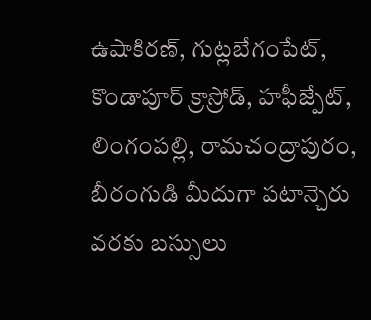ఉషాకిరణ్, గుట్లబేగంపేట్, కొండాపూర్ క్రాస్రోడ్, హఫీజ్పేట్, లింగంపల్లి, రామచంద్రాపురం, బీరంగుడి మీదుగా పటాన్చెరు వరకు బస్సులు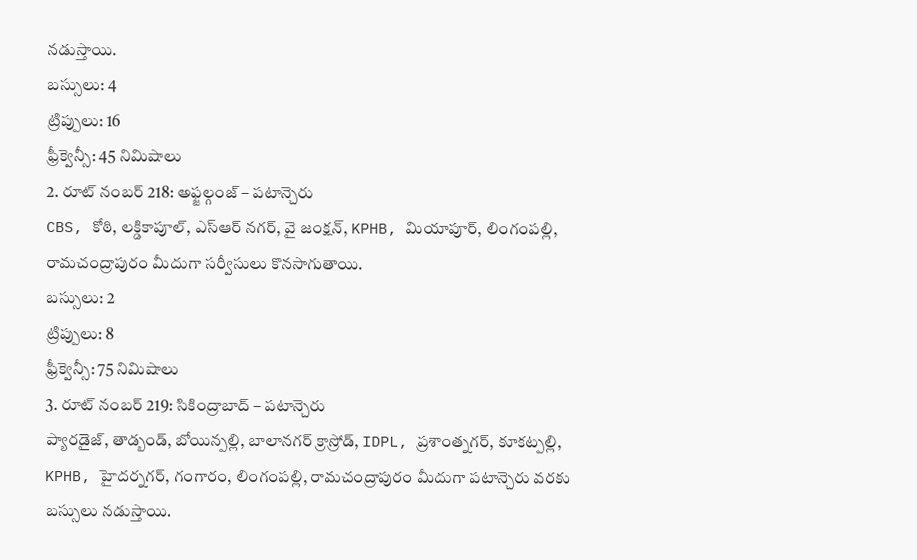నడుస్తాయి.
బస్సులు: 4
ట్రిప్పులు: 16
ఫ్రీక్వెన్సీ: 45 నిమిషాలు
2. రూట్ నంబర్ 218: అఫ్జల్గంజ్ – పటాన్చెరు
CBS, కోఠి, లక్డికాపూల్, ఎస్ఆర్ నగర్, వై జంక్షన్, KPHB, మియాపూర్, లింగంపల్లి, రామచంద్రాపురం మీదుగా సర్వీసులు కొనసాగుతాయి.
బస్సులు: 2
ట్రిప్పులు: 8
ఫ్రీక్వెన్సీ: 75 నిమిషాలు
3. రూట్ నంబర్ 219: సికింద్రాబాద్ – పటాన్చెరు
ప్యారడైజ్, తాడ్బండ్, బోయిన్పల్లి, బాలానగర్ క్రాస్రోడ్, IDPL, ప్రశాంత్నగర్, కూకట్పల్లి, KPHB, హైదర్నగర్, గంగారం, లింగంపల్లి, రామచంద్రాపురం మీదుగా పటాన్చెరు వరకు బస్సులు నడుస్తాయి.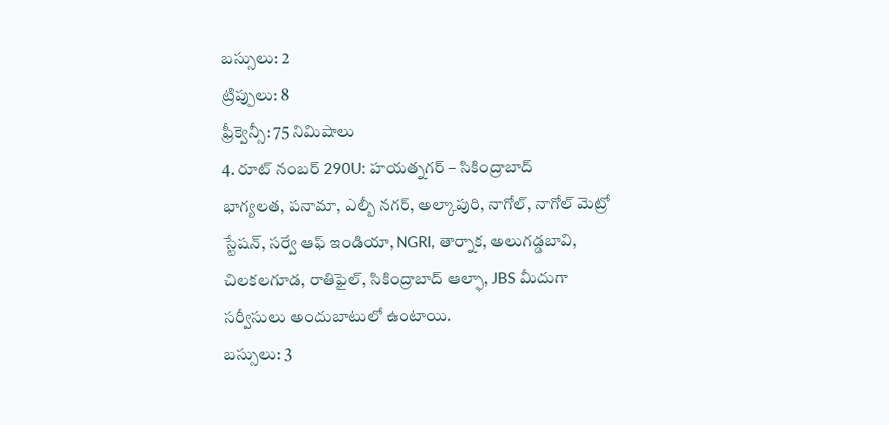బస్సులు: 2
ట్రిప్పులు: 8
ఫ్రీక్వెన్సీ: 75 నిమిషాలు
4. రూట్ నంబర్ 290U: హయత్నగర్ – సికింద్రాబాద్
భాగ్యలత, పనామా, ఎల్బీ నగర్, అల్కాపురి, నాగోల్, నాగోల్ మెట్రో స్టేషన్, సర్వే ఆఫ్ ఇండియా, NGRI, తార్నాక, అలుగడ్డబావి, చిలకలగూడ, రాతిఫైల్, సికింద్రాబాద్ ఆల్ఫా, JBS మీదుగా సర్వీసులు అందుబాటులో ఉంటాయి.
బస్సులు: 3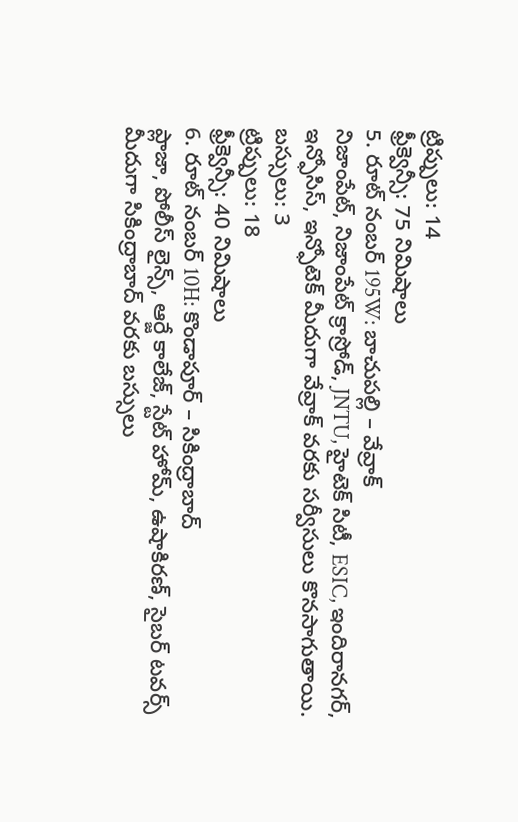ట్రిప్పులు: 14
ఫ్రీక్వెన్సీ: 75 నిమిషాలు
5. రూట్ నంబర్ 195W: బాచుపల్లి – వేవ్రాక్
నిజాంపేట్, నిజాంపేట్ క్రాస్రోడ్, JNTU, హైటెక్ సిటీ, ESIC, ఇందిరానగర్, ఇన్ఫోసిస్, ఇన్ఫోటెక్ మీదుగా వేవ్రాక్ వరకు సర్వీసులు కొనసాగుతాయి.
బస్సులు: 3
ట్రిప్పులు: 18
ఫ్రీక్వెన్సీ: 40 నిమిషాలు
6. రూట్ నంబర్ 10H: కొండాపూర్ – సికింద్రాబాద్
ప్లాజా, పోలీస్ లైన్స్, ఆర్జే కాలేజ్, స్టేట్ హోమ్, ఉషాకిరణ్, సైబర్ టవర్స్ మీదుగా సికింద్రాబాద్ వరకు బస్సులు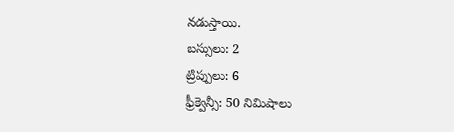నడుస్తాయి.
బస్సులు: 2
ట్రిప్పులు: 6
ఫ్రీక్వెన్సీ: 50 నిమిషాలు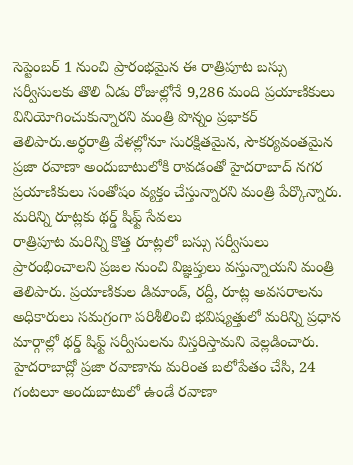సెప్టెంబర్ 1 నుంచి ప్రారంభమైన ఈ రాత్రిపూట బస్సు సర్వీసులకు తొలి ఏడు రోజుల్లోనే 9,286 మంది ప్రయాణికులు వినియోగించుకున్నారని మంత్రి పొన్నం ప్రభాకర్ తెలిపారు.అర్ధరాత్రి వేళల్లోనూ సురక్షితమైన, సౌకర్యవంతమైన ప్రజా రవాణా అందుబాటులోకి రావడంతో హైదరాబాద్ నగర ప్రయాణికులు సంతోషం వ్యక్తం చేస్తున్నారని మంత్రి పేర్కొన్నారు.
మరిన్ని రూట్లకు థర్డ్ షిఫ్ట్ సేవలు
రాత్రిపూట మరిన్ని కొత్త రూట్లలో బస్సు సర్వీసులు ప్రారంభించాలని ప్రజల నుంచి విజ్ఞప్తులు వస్తున్నాయని మంత్రి తెలిపారు. ప్రయాణికుల డిమాండ్, రద్దీ, రూట్ల అవసరాలను అధికారులు సమగ్రంగా పరిశీలించి భవిష్యత్తులో మరిన్ని ప్రధాన మార్గాల్లో థర్డ్ షిఫ్ట్ సర్వీసులను విస్తరిస్తామని వెల్లడించారు. హైదరాబాద్లో ప్రజా రవాణాను మరింత బలోపేతం చేసి, 24 గంటలూ అందుబాటులో ఉండే రవాణా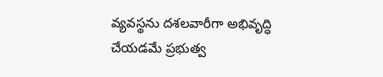వ్యవస్థను దశలవారీగా అభివృద్ధి చేయడమే ప్రభుత్వ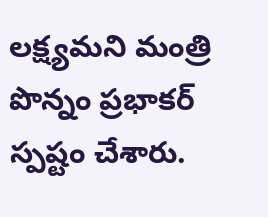లక్ష్యమని మంత్రి పొన్నం ప్రభాకర్ స్పష్టం చేశారు.